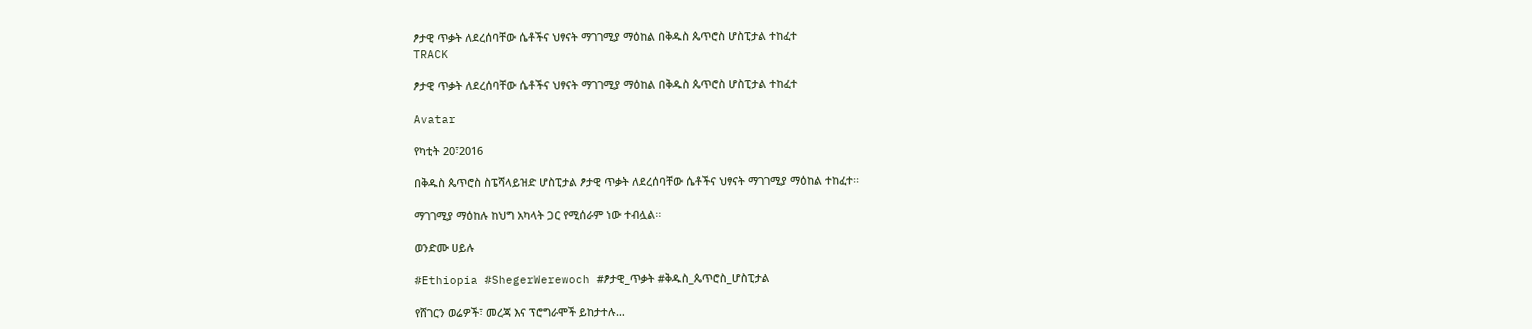ፆታዊ ጥቃት ለደረሰባቸው ሴቶችና ህፃናት ማገገሚያ ማዕከል በቅዱስ ጴጥሮስ ሆስፒታል ተከፈተ
TRACK

ፆታዊ ጥቃት ለደረሰባቸው ሴቶችና ህፃናት ማገገሚያ ማዕከል በቅዱስ ጴጥሮስ ሆስፒታል ተከፈተ

Avatar

የካቲት 20፣2016

በቅዱስ ጴጥሮስ ስፔሻላይዝድ ሆስፒታል ፆታዊ ጥቃት ለደረሰባቸው ሴቶችና ህፃናት ማገገሚያ ማዕከል ተከፈተ፡፡

ማገገሚያ ማዕከሉ ከህግ አካላት ጋር የሚሰራም ነው ተብሏል፡፡

ወንድሙ ሀይሉ

#Ethiopia #ShegerWerewoch #ፆታዊ_ጥቃት #ቅዱስ_ጴጥሮስ_ሆስፒታል

የሸገርን ወሬዎች፣ መረጃ እና ፕሮግራሞች ይከታተሉ…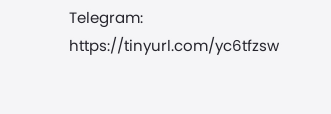Telegram: https://tinyurl.com/yc6tfzsw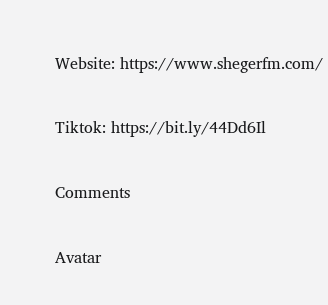Website: https://www.shegerfm.com/

Tiktok: https://bit.ly/44Dd6Il

Comments

Avatar